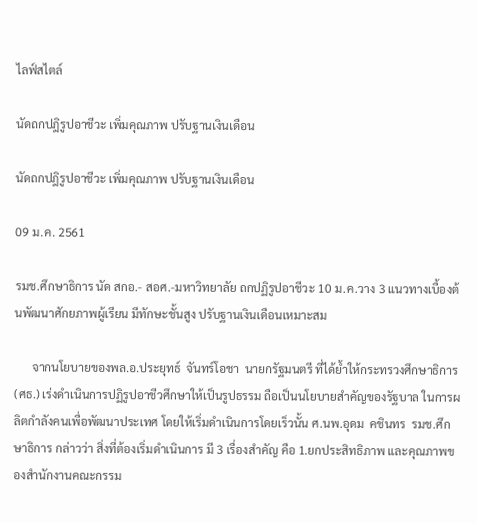ไลฟ์สไตล์

นัดถกปฎิรูปอาชีวะ เพิ่มคุณภาพ ปรับฐานเงินเดือน

นัดถกปฎิรูปอาชีวะ เพิ่มคุณภาพ ปรับฐานเงินเดือน

09 ม.ค. 2561

รมช.ศึกษาธิการ นัด สกอ.- สอศ.-มหาวิทยาลัย ถกปฏิรูปอาชีวะ 10 ม.ค.วาง 3 แนวทางเบื้องต้นพัฒนาศักยภาพผู้เรียน มีทักษะชั้นสูง ปรับฐานเงินเดือนเหมาะสม

      จากนโยบายของพล.อ.ประยุทธ์  จันทร์โอชา  นายกรัฐมนตรี ที่ได้ย้ำให้กระทรวงศึกษาธิการ (ศธ.) เร่งดำเนินการปฏิรูปอาชีวศึกษาให้เป็นรูปธรรม ถือเป็นนโยบายสำคัญของรัฐบาล ในการผลิตกำลังคนเพื่อพัฒนาประเทศ โดยให้เริ่มดำเนินการโดยเร็วนั้น ศ.นพ.อุดม  คชินทร  รมช.ศึกษาธิการ กล่าวว่า สิ่งที่ต้องเริ่มดำเนินการ มี 3 เรื่องสำคัญ คือ 1.ยกประสิทธิภาพ และคุณภาพของสำนักงานคณะกรรม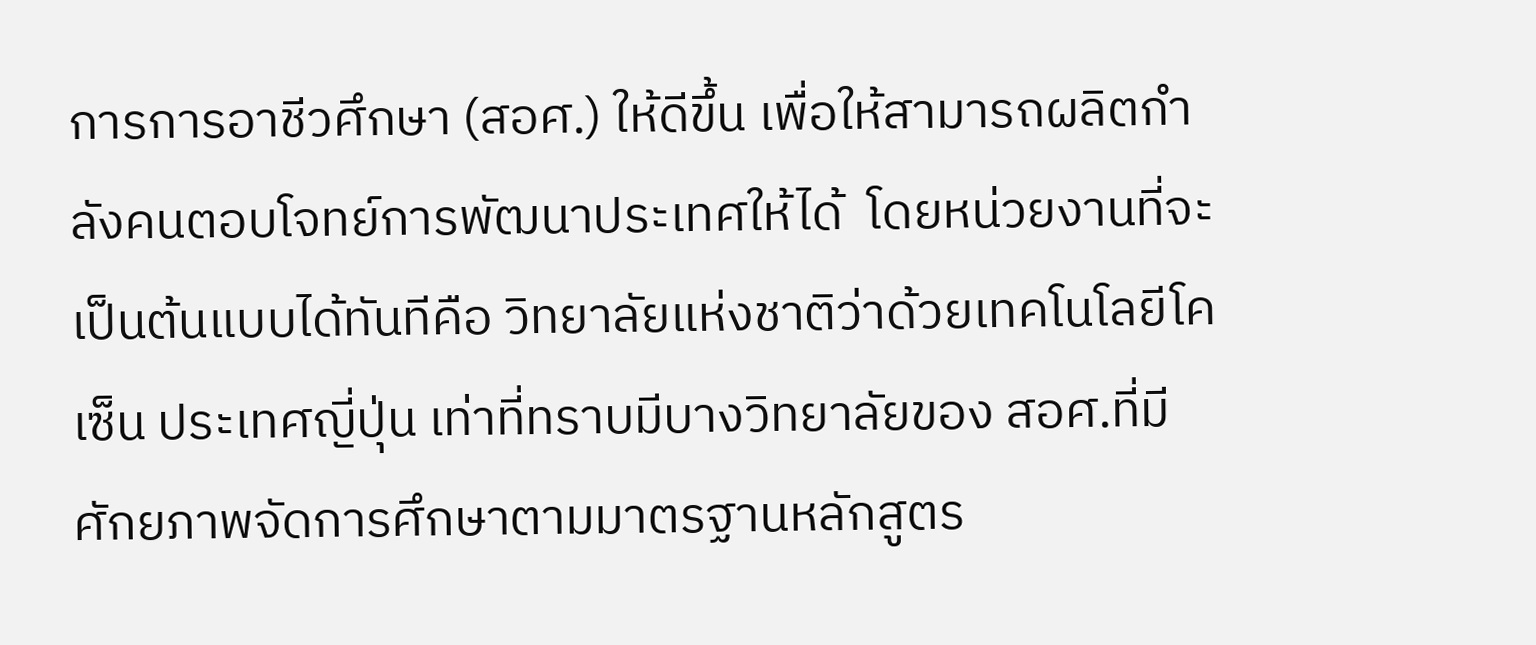การการอาชีวศึกษา (สอศ.) ให้ดีขึ้น เพื่อให้สามารถผลิตกำลังคนตอบโจทย์การพัฒนาประเทศให้ได้  โดยหน่วยงานที่จะเป็นต้นแบบได้ทันทีคือ วิทยาลัยแห่งชาติว่าด้วยเทคโนโลยีโคเซ็น ประเทศญี่ปุ่น เท่าที่ทราบมีบางวิทยาลัยของ สอศ.ที่มีศักยภาพจัดการศึกษาตามมาตรฐานหลักสูตร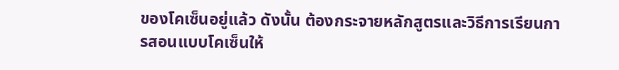ของโคเซ็นอยู่แล้ว ดังนั้น ต้องกระจายหลักสูตรและวิธีการเรียนการสอนแบบโคเซ็นให้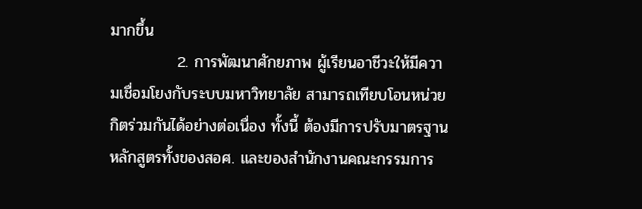มากขึ้น
            2. การพัฒนาศักยภาพ ผู้เรียนอาชีวะให้มีความเชื่อมโยงกับระบบมหาวิทยาลัย สามารถเทียบโอนหน่วยกิตร่วมกันได้อย่างต่อเนื่อง ทั้งนี้ ต้องมีการปรับมาตรฐานหลักสูตรทั้งของสอศ. และของสำนักงานคณะกรรมการ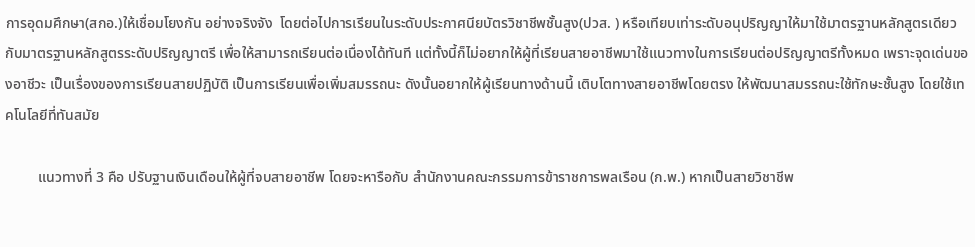การอุดมศึกษา(สกอ.)ให้เชื่อมโยงกัน อย่างจริงจัง  โดยต่อไปการเรียนในระดับประกาศนียบัตรวิชาชีพชั้นสูง(ปวส. ) หรือเทียบเท่าระดับอนุปริญญาให้มาใช้มาตรฐานหลักสูตรเดียวกับมาตรฐานหลักสูตรระดับปริญญาตรี เพื่อให้สามารถเรียนต่อเนื่องได้ทันที แต่ทั้งนี้ก็ไม่อยากให้ผู้ที่เรียนสายอาชีพมาใช้แนวทางในการเรียนต่อปริญญาตรีทั้งหมด เพราะจุดเด่นของอาชีวะ เป็นเรื่องของการเรียนสายปฏิบัติ เป็นการเรียนเพื่อเพิ่มสมรรถนะ ดังนั้นอยากให้ผู้เรียนทางด้านนี้ เติบโตทางสายอาชีพโดยตรง ให้พัฒนาสมรรถนะใช้ทักษะชั้นสูง โดยใช้เทคโนโลยีที่ทันสมัย

         แนวทางที่ 3 คือ ปรับฐานเงินเดือนให้ผู้ที่จบสายอาชีพ โดยจะหารือกับ สำนักงานคณะกรรมการข้าราชการพลเรือน (ก.พ.) หากเป็นสายวิชาชีพ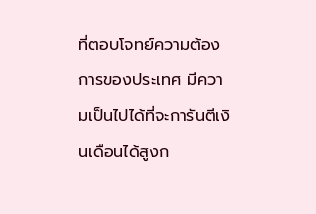ที่ตอบโจทย์ความต้องการของประเทศ มีความเป็นไปได้ที่จะการันตีเงินเดือนได้สูงก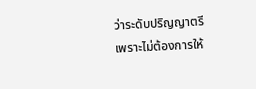ว่าระดับปริญญาตรี  เพราะไม่ต้องการให้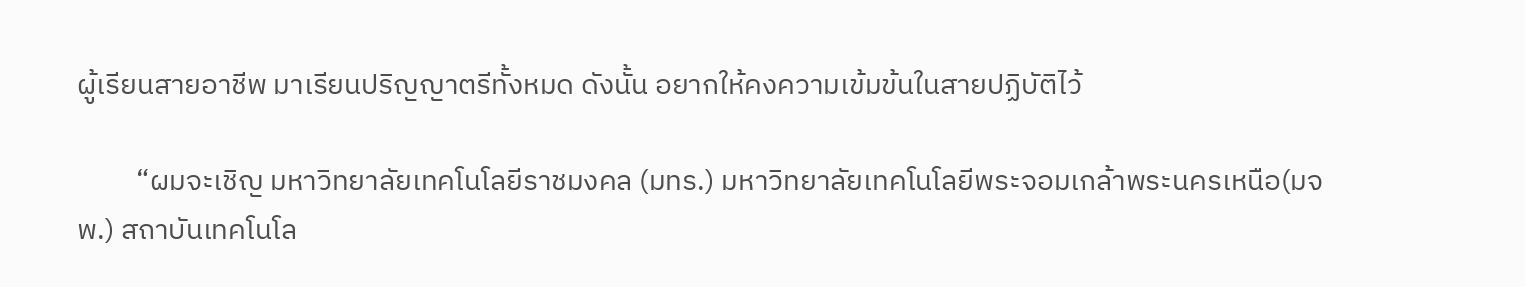ผู้เรียนสายอาชีพ มาเรียนปริญญาตรีทั้งหมด ดังนั้น อยากให้คงความเข้มข้นในสายปฏิบัติไว้

         “ผมจะเชิญ มหาวิทยาลัยเทคโนโลยีราชมงคล (มทร.) มหาวิทยาลัยเทคโนโลยีพระจอมเกล้าพระนครเหนือ(มจพ.) สถาบันเทคโนโล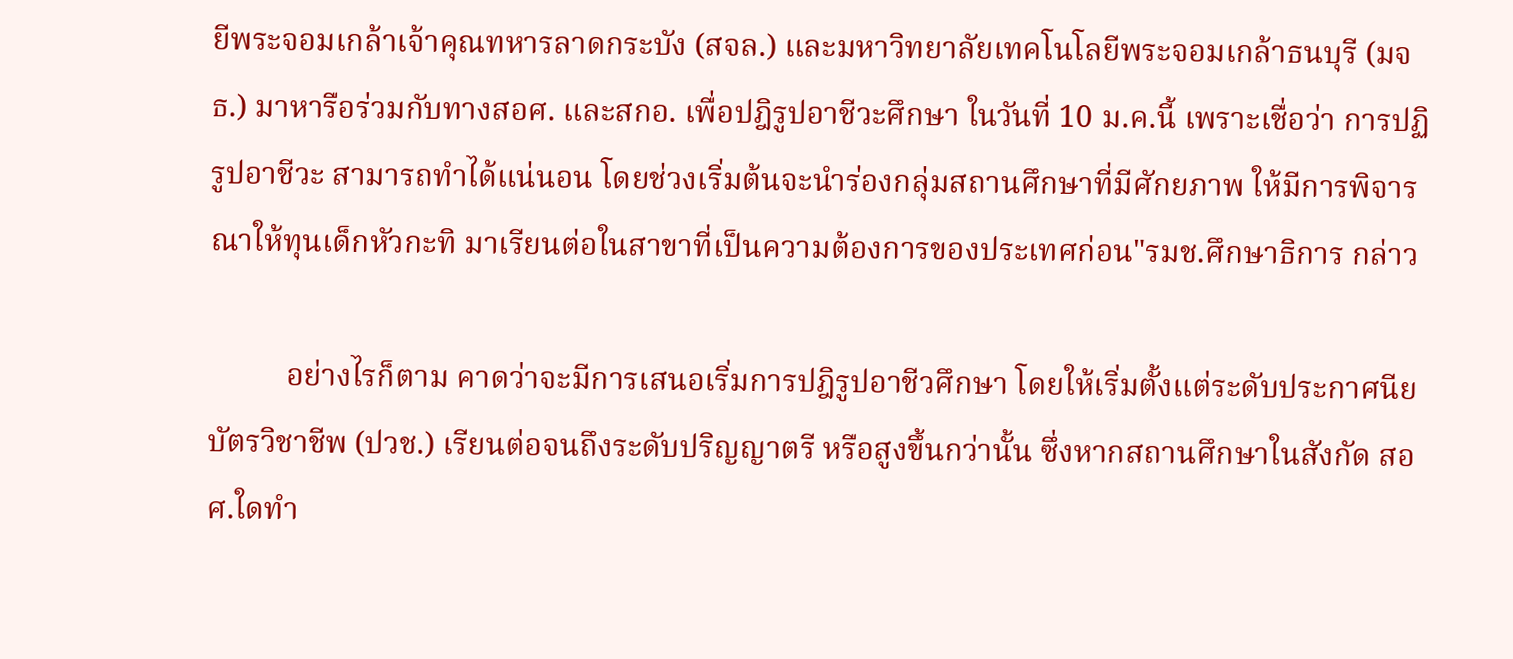ยีพระจอมเกล้าเจ้าคุณทหารลาดกระบัง (สจล.) และมหาวิทยาลัยเทคโนโลยีพระจอมเกล้าธนบุรี (มจธ.) มาหารือร่วมกับทางสอศ. และสกอ. เพื่อปฎิรูปอาชีวะศึกษา ในวันที่ 10 ม.ค.นี้ เพราะเชื่อว่า การปฏิรูปอาชีวะ สามารถทำได้แน่นอน โดยช่วงเริ่มต้นจะนำร่องกลุ่มสถานศึกษาที่มีศักยภาพ ให้มีการพิจารณาให้ทุนเด็กหัวกะทิ มาเรียนต่อในสาขาที่เป็นความต้องการของประเทศก่อน"รมช.ศึกษาธิการ กล่าว

          อย่างไรก็ตาม คาดว่าจะมีการเสนอเริ่มการปฎิรูปอาชีวศึกษา โดยให้เริ่มตั้งแต่ระดับประกาศนียบัตรวิชาชีพ (ปวช.) เรียนต่อจนถึงระดับปริญญาตรี หรือสูงขึ้นกว่านั้น ซึ่งหากสถานศึกษาในสังกัด สอศ.ใดทำ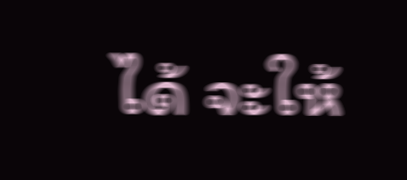ได้ จะให้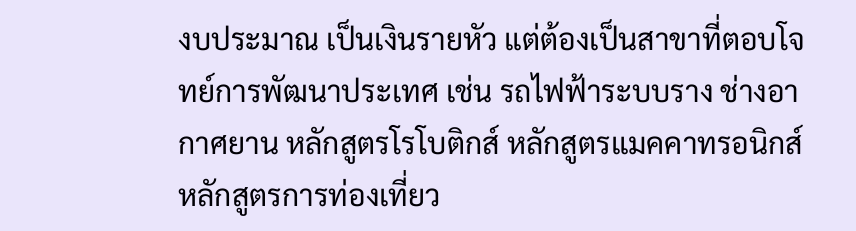งบประมาณ เป็นเงินรายหัว แต่ต้องเป็นสาขาที่ตอบโจทย์การพัฒนาประเทศ เช่น รถไฟฟ้าระบบราง ช่างอากาศยาน หลักสูตรโรโบติกส์ หลักสูตรแมคคาทรอนิกส์ หลักสูตรการท่องเที่ยว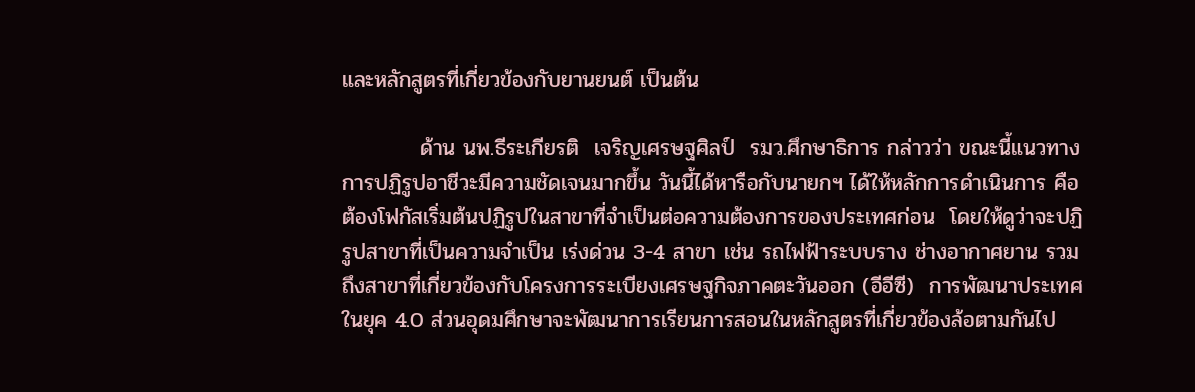และหลักสูตรที่เกี่ยวข้องกับยานยนต์ เป็นต้น

          ด้าน นพ.ธีระเกียรติ  เจริญเศรษฐศิลป์  รมว.ศึกษาธิการ กล่าวว่า ขณะนี้แนวทางการปฏิรูปอาชีวะมีความชัดเจนมากขึ้น วันนี้ได้หารือกับนายกฯ ได้ให้หลักการดำเนินการ คือ ต้องโฟกัสเริ่มต้นปฏิรูปในสาขาที่จำเป็นต่อความต้องการของประเทศก่อน  โดยให้ดูว่าจะปฏิรูปสาขาที่เป็นความจำเป็น เร่งด่วน 3-4 สาขา เช่น รถไฟฟ้าระบบราง ช่างอากาศยาน รวมถึงสาขาที่เกี่ยวข้องกับโครงการระเบียงเศรษฐกิจภาคตะวันออก (อีอีซี)  การพัฒนาประเทศในยุค 4.0 ส่วนอุดมศึกษาจะพัฒนาการเรียนการสอนในหลักสูตรที่เกี่ยวข้องล้อตามกันไป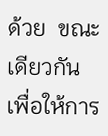ด้วย  ขณะเดียวกัน เพื่อให้การ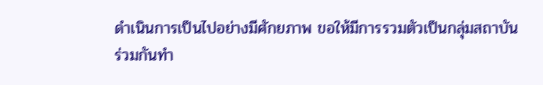ดำเนินการเป็นไปอย่างมีศักยภาพ ขอให้มีการรวมตัวเป็นกลุ่มสถาบันร่วมกันทำ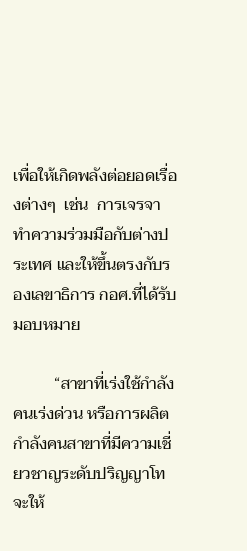เพื่อให้เกิดพลังต่อยอดเรื่องต่างๆ  เช่น  การเจรจาทำความร่วมมือกับต่างประเทศ และให้ขึ้นตรงกับรองเลขาธิการ กอศ.ที่ได้รับมอบหมาย

          “สาขาที่เร่งใช้กำลังคนเร่งด่วน หรือการผลิตกำลังคนสาขาที่มีความเชี่ยวชาญระดับปริญญาโท จะให้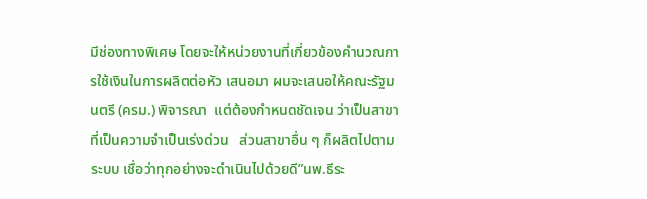มีช่องทางพิเศษ โดยจะให้หน่วยงานที่เกี่ยวข้องคำนวณการใช้เงินในการผลิตต่อหัว เสนอมา ผมจะเสนอให้คณะรัฐมนตรี (ครม.) พิจารณา  แต่ต้องกำหนดชัดเจน ว่าเป็นสาขาที่เป็นความจำเป็นเร่งด่วน   ส่วนสาขาอื่น ๆ ก็ผลิตไปตามระบบ เชื่อว่าทุกอย่างจะดำเนินไปด้วยดี”นพ.ธีระ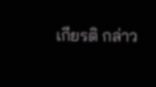เกียรติ กล่าว